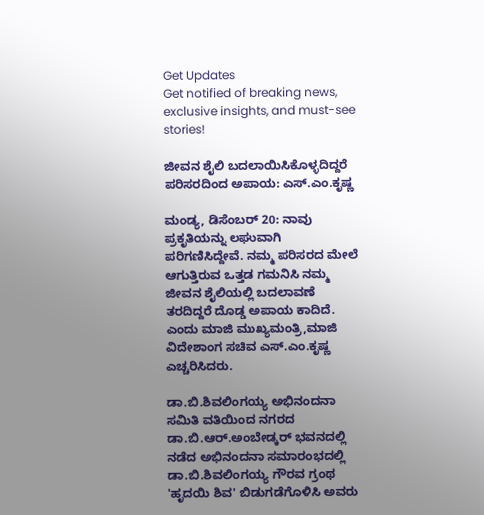Get Updates
Get notified of breaking news, exclusive insights, and must-see stories!

ಜೀವನ ಶೈಲಿ ಬದಲಾಯಿಸಿಕೊಳ್ಳದಿದ್ದರೆ ಪರಿಸರದಿಂದ ಅಪಾಯ: ಎಸ್.ಎಂ.ಕೃಷ್ಣ

ಮಂಡ್ಯ, ಡಿಸೆಂಬರ್‌ 20: ನಾವು ಪ್ರಕೃತಿಯನ್ನು ಲಘುವಾಗಿ ಪರಿಗಣಿಸಿದ್ದೇವೆ. ನಮ್ಮ ಪರಿಸರದ ಮೇಲೆ ಆಗುತ್ತಿರುವ ಒತ್ತಡ ಗಮನಿಸಿ ನಮ್ಮ ಜೀವನ ಶೈಲಿಯಲ್ಲಿ ಬದಲಾವಣೆ ತರದಿದ್ದರೆ ದೊಡ್ಡ ಅಪಾಯ ಕಾದಿದೆ. ಎಂದು ಮಾಜಿ ಮುಖ್ಯಮಂತ್ರಿ,ಮಾಜಿ ವಿದೇಶಾಂಗ ಸಚಿವ ಎಸ್.ಎಂ.ಕೃಷ್ಣ ಎಚ್ಚರಿಸಿದರು.

ಡಾ.ಬಿ.ಶಿವಲಿಂಗಯ್ಯ ಅಭಿನಂದನಾ ಸಮಿತಿ ವತಿಯಿಂದ ನಗರದ ಡಾ.ಬಿ.ಆರ್.ಅಂಬೇಡ್ಕರ್ ಭವನದಲ್ಲಿ ನಡೆದ ಅಭಿನಂದನಾ ಸಮಾರಂಭದಲ್ಲಿ ಡಾ.ಬಿ.ಶಿವಲಿಂಗಯ್ಯ ಗೌರವ ಗ್ರಂಥ 'ಹೃದಯಿ ಶಿವ' ಬಿಡುಗಡೆಗೊಳಿಸಿ ಅವರು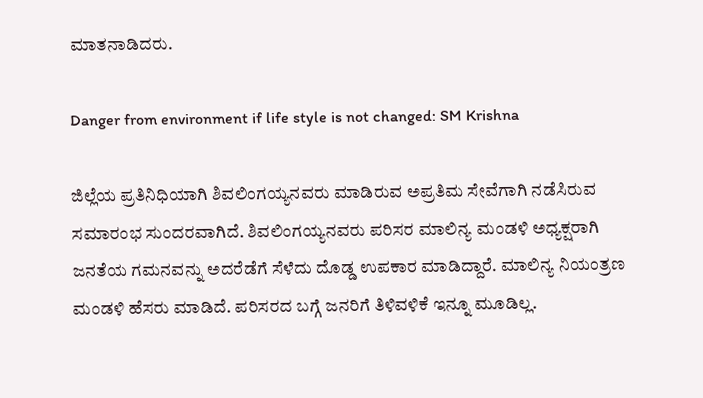ಮಾತನಾಡಿದರು.

Danger from environment if life style is not changed: SM Krishna

ಜಿಲ್ಲೆಯ ಪ್ರತಿನಿಧಿಯಾಗಿ ಶಿವಲಿಂಗಯ್ಯನವರು ಮಾಡಿರುವ ಅಪ್ರತಿಮ ಸೇವೆಗಾಗಿ ನಡೆಸಿರುವ ಸಮಾರಂಭ ಸುಂದರವಾಗಿದೆ. ಶಿವಲಿಂಗಯ್ಯನವರು ಪರಿಸರ ಮಾಲಿನ್ಯ ಮಂಡಳಿ ಅಧ್ಯಕ್ಷರಾಗಿ ಜನತೆಯ ಗಮನವನ್ನು ಅದರೆಡೆಗೆ ಸೆಳೆದು ದೊಡ್ಡ ಉಪಕಾರ ಮಾಡಿದ್ದಾರೆ. ಮಾಲಿನ್ಯ ನಿಯಂತ್ರಣ ಮಂಡಳಿ ಹೆಸರು ಮಾಡಿದೆ. ಪರಿಸರದ ಬಗ್ಗೆ ಜನರಿಗೆ ತಿಳಿವಳಿಕೆ ಇನ್ನೂ ಮೂಡಿಲ್ಲ.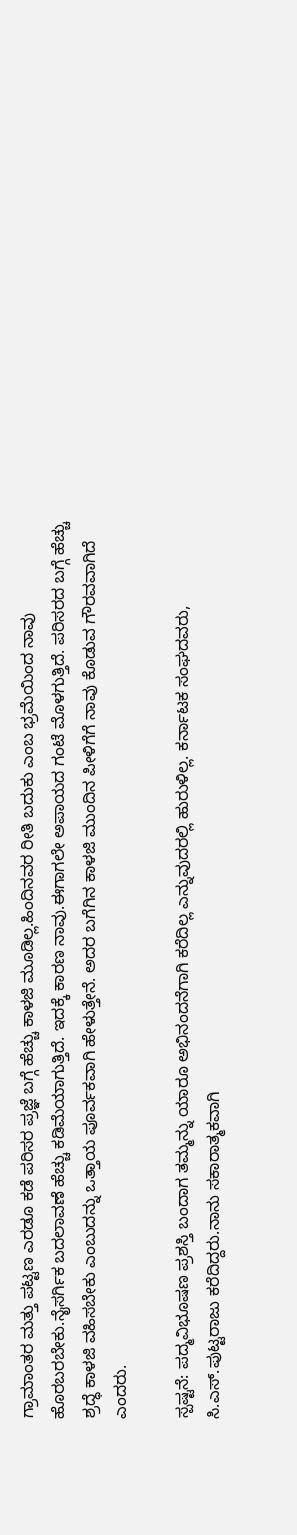ಗ್ರಾಮಾಂತರ ಮತ್ತು ಪಟ್ಟಣ ಎರಡೂ ಕಡೆ ಪರಿಸರ ಪ್ರಜ್ಞೆ ಬಗ್ಗೆ ಹೆಚ್ಚು ಕಾಳಜಿ ಮೂಡಿಲ್ಲ.ಹಿಂದಿನವರ ರೀತಿ ಬದುಕು ಎಂಬ ಭ್ರಮೆಯಿಂದ ನಾವು ಹೊರಬರಬೇಕು.ನೈಸರ್ಗಿಕ ಬದಲಾವಣೆ ಹೆಚ್ಚು ಕಡಿಮೆಯಾಗುತ್ತಿದೆ. ಇದಕ್ಕೆ ಕಾರಣ ನಾವು.ಈಗಾಗಲೇ ಅಪಾಯದ ಗಂಟೆ ಮೊಳಗುತ್ತಿದೆ. ಪರಿಸರದ ಬಗ್ಗೆ ಹೆಚ್ಚು ಶ್ರದ್ಧೆ ಕಾಳಜಿ ವಹಿಸಬೇಕು ಎಂಬುದನ್ನು ಒತ್ತಾಯ ಪೂರ್ವಕವಾಗಿ ಹೇಳುತ್ತೇನೆ. ಅದರ ಬಗೆಗಿನ ಕಾಳಜಿ ಮುಂದಿನ ಪೀಳಿಗೆಗೆ ನಾವು ಕೊಡುವ ಗೌರವವಾಗಿದೆ ಎಂದರು.

ಸ್ಪಷ್ಟನೆ: ಪದ್ಮವಿಭೂಷಣ ಪ್ರಶಸ್ತಿ ಬಂದಾಗ ತಮ್ಮನ್ನು ಯಾರೂ ಅಭಿನಂದನೆಗಾಗಿ ಕರೆದಿಲ್ಲ ಎನ್ನುವುದರಲ್ಲಿ ಹುರುಳಿಲ್ಲ. ಕರ್ನಾಟಕ ಸಂಘದವರು, ಸಿ.ಎಸ್.ಪುಟ್ಟರಾಜು ಕರೆದಿದ್ದರು.ನಾನು ಸಕಾರಾತ್ಮಕವಾಗಿ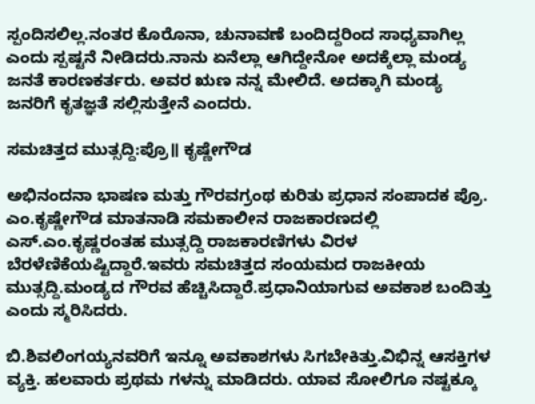ಸ್ಪಂದಿಸಲಿಲ್ಲ.ನಂತರ ಕೊರೊನಾ, ಚುನಾವಣೆ ಬಂದಿದ್ದರಿಂದ ಸಾಧ್ಯವಾಗಿಲ್ಲ ಎಂದು ಸ್ಪಷ್ಟನೆ ನೀಡಿದರು.ನಾನು ಏನೆಲ್ಲಾ ಆಗಿದ್ದೇನೋ ಅದಕ್ಕೆಲ್ಲಾ ಮಂಡ್ಯ ಜನತೆ ಕಾರಣಕರ್ತರು. ಅವರ ಋಣ ನನ್ನ ಮೇಲಿದೆ. ಅದಕ್ಕಾಗಿ ಮಂಡ್ಯ ಜನರಿಗೆ ಕೃತಜ್ಞತೆ ಸಲ್ಲಿಸುತ್ತೇನೆ ಎಂದರು.

ಸಮಚಿತ್ತದ ಮುತ್ಸದ್ದಿ:ಪ್ರೊ॥ ಕೃಷ್ಣೇಗೌಡ

ಅಭಿನಂದನಾ ಭಾಷಣ ಮತ್ತು ಗೌರವಗ್ರಂಥ ಕುರಿತು ಪ್ರಧಾನ ಸಂಪಾದಕ ಪ್ರೊ. ಎಂ.ಕೃಷ್ಣೇಗೌಡ ಮಾತನಾಡಿ ಸಮಕಾಲೀನ ರಾಜಕಾರಣದಲ್ಲಿ ಎಸ್.ಎಂ.ಕೃಷ್ಣರಂತಹ ಮುತ್ಸದ್ದಿ ರಾಜಕಾರಣಿಗಳು ವಿರಳ ಬೆರಳೆಣಿಕೆಯಷ್ಟಿದ್ದಾರೆ.ಇವರು ಸಮಚಿತ್ತದ ಸಂಯಮದ ರಾಜಕೀಯ ಮುತ್ಸದ್ದಿ.ಮಂಡ್ಯದ ಗೌರವ ಹೆಚ್ಚಿಸಿದ್ದಾರೆ.ಪ್ರಧಾನಿಯಾಗುವ ಅವಕಾಶ ಬಂದಿತ್ತು ಎಂದು ಸ್ಮರಿಸಿದರು.

ಬಿ.ಶಿವಲಿಂಗಯ್ಯನವರಿಗೆ ಇನ್ನೂ ಅವಕಾಶಗಳು ಸಿಗಬೇಕಿತ್ತು.ವಿಭಿನ್ನ ಆಸಕ್ತಿಗಳ ವ್ಯಕ್ತಿ. ಹಲವಾರು ಪ್ರಥಮ ಗಳನ್ನು ಮಾಡಿದರು. ಯಾವ ಸೋಲಿಗೂ ನಷ್ಟಕ್ಕೂ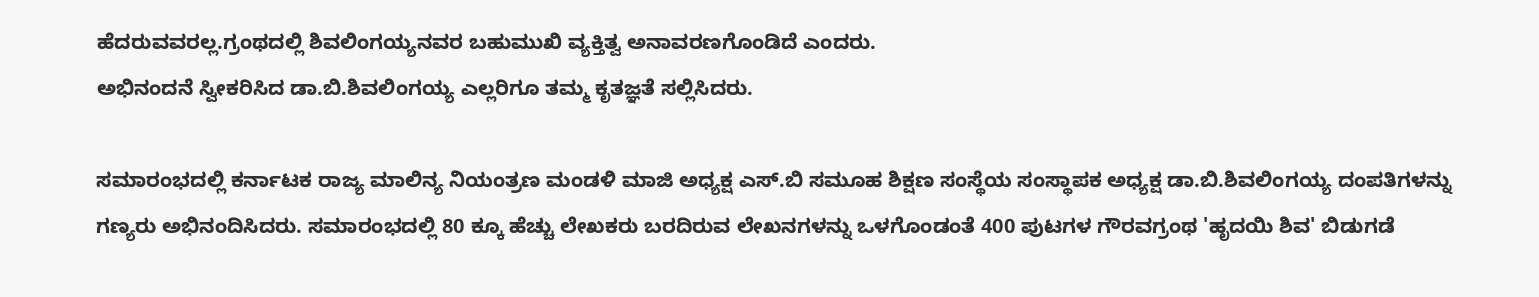ಹೆದರುವವರಲ್ಲ.ಗ್ರಂಥದಲ್ಲಿ ಶಿವಲಿಂಗಯ್ಯನವರ ಬಹುಮುಖಿ ವ್ಯಕ್ತಿತ್ವ ಅನಾವರಣಗೊಂಡಿದೆ ಎಂದರು.
ಅಭಿನಂದನೆ ಸ್ವೀಕರಿಸಿದ ಡಾ.ಬಿ.ಶಿವಲಿಂಗಯ್ಯ ಎಲ್ಲರಿಗೂ ತಮ್ಮ ಕೃತಜ್ಞತೆ ಸಲ್ಲಿಸಿದರು.

ಸಮಾರಂಭದಲ್ಲಿ ಕರ್ನಾಟಕ ರಾಜ್ಯ ಮಾಲಿನ್ಯ ನಿಯಂತ್ರಣ ಮಂಡಳಿ ಮಾಜಿ ಅಧ್ಯಕ್ಷ ಎಸ್.ಬಿ ಸಮೂಹ ಶಿಕ್ಷಣ ಸಂಸ್ಥೆಯ ಸಂಸ್ಥಾಪಕ ಅಧ್ಯಕ್ಷ ಡಾ.ಬಿ.ಶಿವಲಿಂಗಯ್ಯ ದಂಪತಿಗಳನ್ನು ಗಣ್ಯರು ಅಭಿನಂದಿಸಿದರು. ಸಮಾರಂಭದಲ್ಲಿ 80 ಕ್ಕೂ ಹೆಚ್ಚು ಲೇಖಕರು ಬರದಿರುವ ಲೇಖನಗಳನ್ನು ಒಳಗೊಂಡಂತೆ 400 ಪುಟಗಳ ಗೌರವಗ್ರಂಥ 'ಹೃದಯಿ ಶಿವ' ಬಿಡುಗಡೆ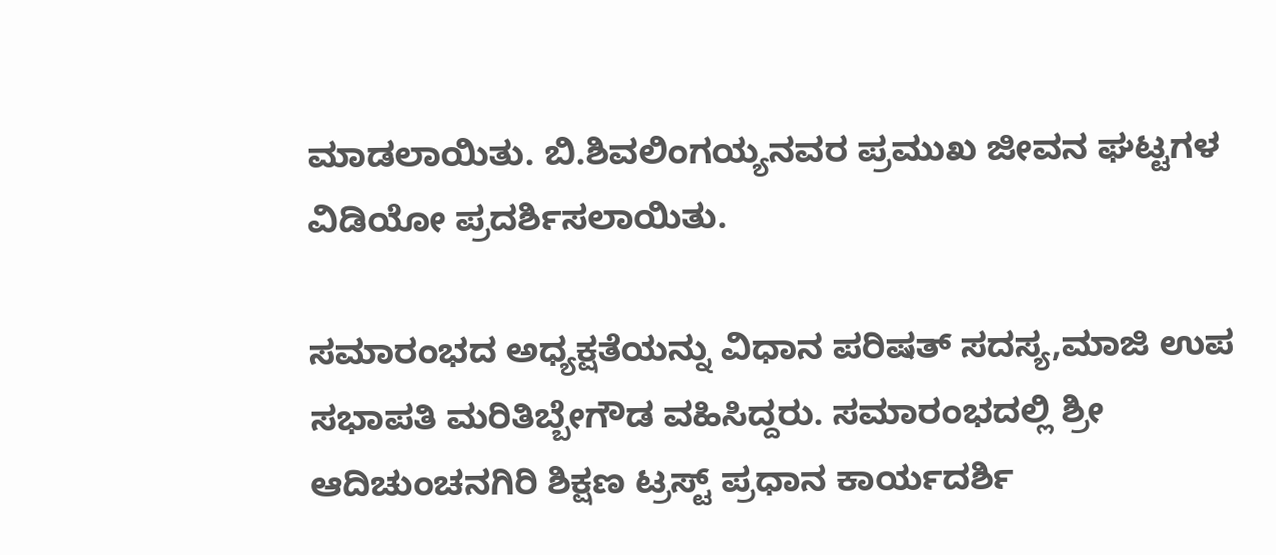ಮಾಡಲಾಯಿತು. ಬಿ.ಶಿವಲಿಂಗಯ್ಯನವರ ಪ್ರಮುಖ ಜೀವನ ಘಟ್ಟಗಳ ವಿಡಿಯೋ ಪ್ರದರ್ಶಿಸಲಾಯಿತು.

ಸಮಾರಂಭದ ಅಧ್ಯಕ್ಷತೆಯನ್ನು ವಿಧಾನ ಪರಿಷತ್ ಸದಸ್ಯ,ಮಾಜಿ ಉಪ ಸಭಾಪತಿ ಮರಿತಿಬ್ಬೇಗೌಡ ವಹಿಸಿದ್ದರು. ಸಮಾರಂಭದಲ್ಲಿ ಶ್ರೀ ಆದಿಚುಂಚನಗಿರಿ ಶಿಕ್ಷಣ ಟ್ರಸ್ಟ್‌ ಪ್ರಧಾನ ಕಾರ್ಯದರ್ಶಿ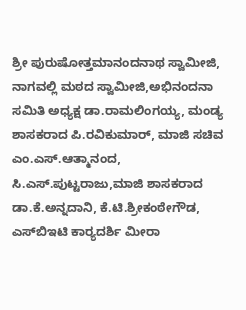ಶ್ರೀ ಪುರುಷೋತ್ತಮಾನಂದನಾಥ ಸ್ವಾಮೀಜಿ, ನಾಗವಲ್ಲಿ ಮಠದ ಸ್ವಾಮೀಜಿ,ಅಭಿನಂದನಾ ಸಮಿತಿ ಅಧ್ಯಕ್ಷ ಡಾ.ರಾಮಲಿಂಗಯ್ಯ, ಮಂಡ್ಯ ಶಾಸಕರಾದ ಪಿ.ರವಿಕುಮಾರ್, ಮಾಜಿ ಸಚಿವ ಎಂ.ಎಸ್.ಆತ್ಮಾನಂದ, ಸಿ.ಎಸ್.ಪುಟ್ಟರಾಜು,ಮಾಜಿ ಶಾಸಕರಾದ ಡಾ.ಕೆ.ಅನ್ನದಾನಿ, ಕೆ.ಟಿ.ಶ್ರೀಕಂಠೇಗೌಡ, ಎಸ್‌ಬಿಇಟಿ ಕಾರ‌್ಯದರ್ಶಿ ಮೀರಾ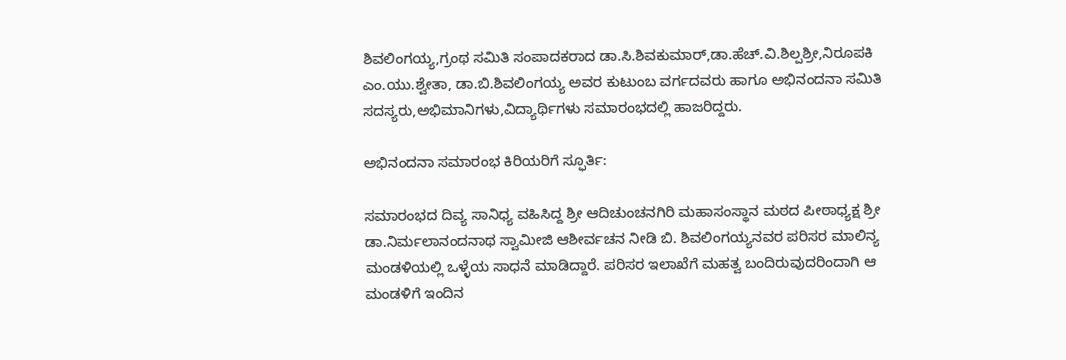ಶಿವಲಿಂಗಯ್ಯ,ಗ್ರಂಥ ಸಮಿತಿ ಸಂಪಾದಕರಾದ ಡಾ.ಸಿ.ಶಿವಕುಮಾರ್,ಡಾ.ಹೆಚ್.ವಿ.ಶಿಲ್ಪಶ್ರೀ,ನಿರೂಪಕಿ ಎಂ.ಯು.ಶ್ವೇತಾ, ಡಾ.ಬಿ.ಶಿವಲಿಂಗಯ್ಯ ಅವರ ಕುಟುಂಬ ವರ್ಗದವರು ಹಾಗೂ ಅಭಿನಂದನಾ ಸಮಿತಿ ಸದಸ್ಯರು,ಅಭಿಮಾನಿಗಳು,ವಿದ್ಯಾರ್ಥಿಗಳು ಸಮಾರಂಭದಲ್ಲಿ ಹಾಜರಿದ್ದರು.

ಅಭಿನಂದನಾ ಸಮಾರಂಭ ಕಿರಿಯರಿಗೆ ಸ್ಫೂರ್ತಿ:

ಸಮಾರಂಭದ ದಿವ್ಯ ಸಾನಿಧ್ಯ ವಹಿಸಿದ್ದ ಶ್ರೀ ಆದಿಚುಂಚನಗಿರಿ ಮಹಾಸಂಸ್ಥಾನ ಮಠದ ಪೀಠಾಧ್ಯಕ್ಷ ಶ್ರೀ ಡಾ.ನಿರ್ಮಲಾನಂದನಾಥ ಸ್ವಾಮೀಜಿ ಆಶೀರ್ವಚನ ನೀಡಿ ಬಿ. ಶಿವಲಿಂಗಯ್ಯನವರ ಪರಿಸರ ಮಾಲಿನ್ಯ ಮಂಡಳಿಯಲ್ಲಿ ಒಳ್ಳೆಯ ಸಾಧನೆ ಮಾಡಿದ್ದಾರೆ. ಪರಿಸರ ಇಲಾಖೆಗೆ ಮಹತ್ವ ಬಂದಿರುವುದರಿಂದಾಗಿ ಆ ಮಂಡಳಿಗೆ ಇಂದಿನ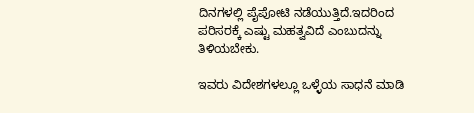ದಿನಗಳಲ್ಲಿ ಪೈಪೋಟಿ ನಡೆಯುತ್ತಿದೆ.ಇದರಿಂದ ಪರಿಸರಕ್ಕೆ ಎಷ್ಟು ಮಹತ್ವವಿದೆ ಎಂಬುದನ್ನು ತಿಳಿಯಬೇಕು.

ಇವರು ವಿದೇಶಗಳಲ್ಲೂ ಒಳ್ಳೆಯ ಸಾಧನೆ ಮಾಡಿ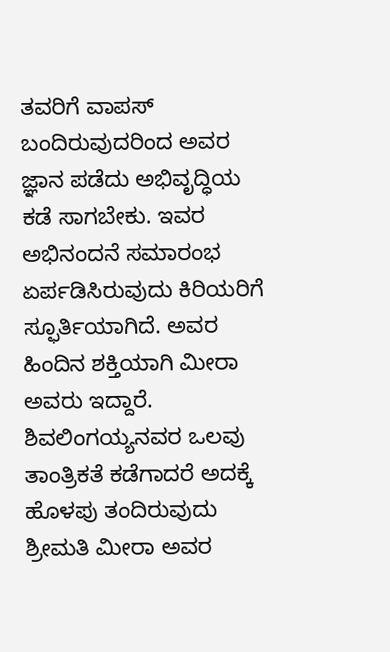ತವರಿಗೆ ವಾಪಸ್ ಬಂದಿರುವುದರಿಂದ ಅವರ ಜ್ಞಾನ ಪಡೆದು ಅಭಿವೃದ್ಧಿಯ ಕಡೆ ಸಾಗಬೇಕು. ಇವರ ಅಭಿನಂದನೆ ಸಮಾರಂಭ ಏರ್ಪಡಿಸಿರುವುದು ಕಿರಿಯರಿಗೆ ಸ್ಫೂರ್ತಿಯಾಗಿದೆ. ಅವರ ಹಿಂದಿನ ಶಕ್ತಿಯಾಗಿ ಮೀರಾ ಅವರು ಇದ್ದಾರೆ. ಶಿವಲಿಂಗಯ್ಯನವರ ಒಲವು ತಾಂತ್ರಿಕತೆ ಕಡೆಗಾದರೆ ಅದಕ್ಕೆ ಹೊಳಪು ತಂದಿರುವುದು ಶ್ರೀಮತಿ ಮೀರಾ ಅವರ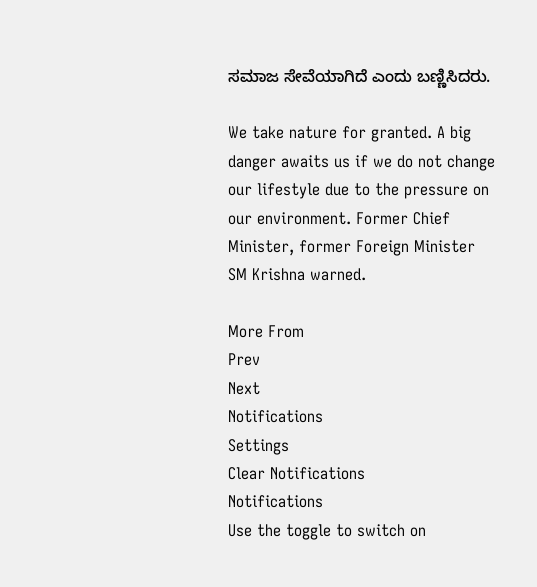ಸಮಾಜ ಸೇವೆಯಾಗಿದೆ ಎಂದು ಬಣ್ಣಿಸಿದರು.

We take nature for granted. A big danger awaits us if we do not change our lifestyle due to the pressure on our environment. Former Chief Minister, former Foreign Minister SM Krishna warned.

More From
Prev
Next
Notifications
Settings
Clear Notifications
Notifications
Use the toggle to switch on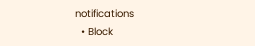notifications
  • Block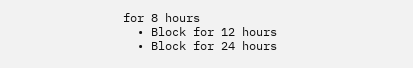for 8 hours
  • Block for 12 hours
  • Block for 24 hours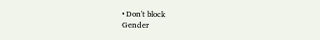• Don't block
Gender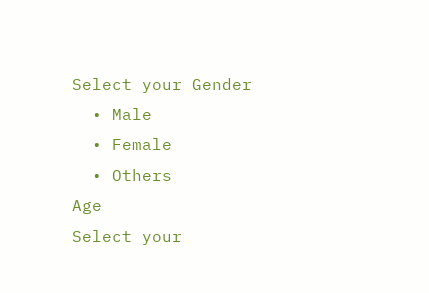Select your Gender
  • Male
  • Female
  • Others
Age
Select your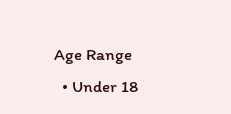Age Range
  • Under 18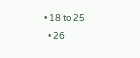• 18 to 25
  • 26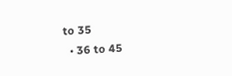to 35
  • 36 to 45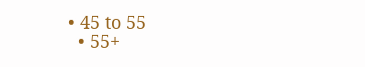• 45 to 55
  • 55+